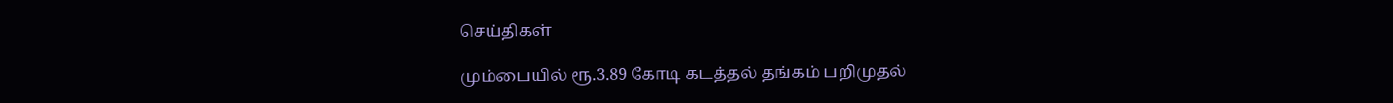செய்திகள்

மும்பையில் ரூ.3.89 கோடி கடத்தல் தங்கம் பறிமுதல்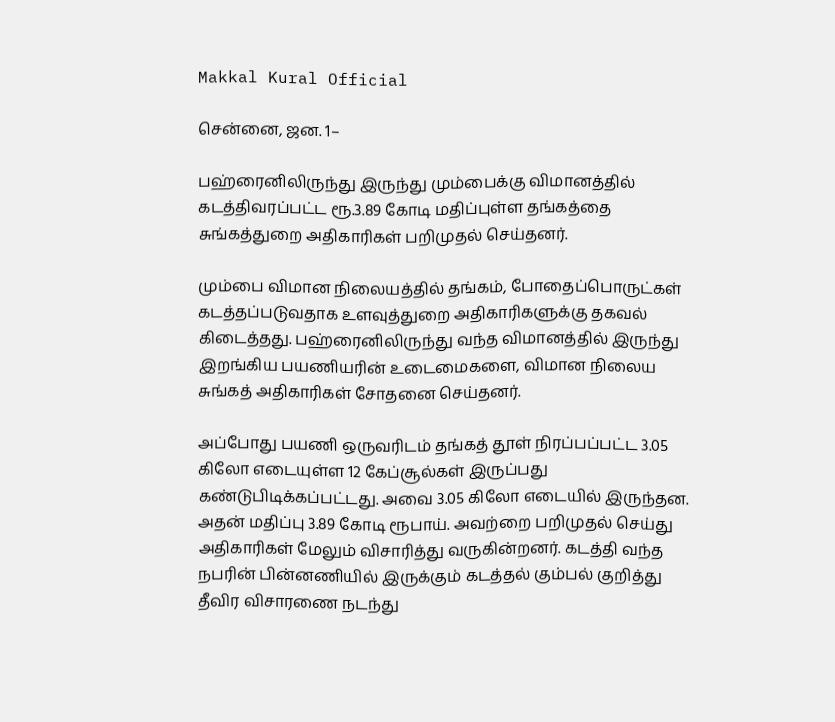Makkal Kural Official

சென்னை, ஜன. 1–

பஹ்ரைனிலிருந்து இருந்து மும்பைக்கு விமானத்தில் கடத்திவரப்பட்ட ரூ.3.89 கோடி மதிப்புள்ள தங்கத்தை சுங்கத்துறை அதிகாரிகள் பறிமுதல் செய்தனர்.

மும்பை விமான நிலையத்தில் தங்கம், போதைப்பொருட்கள் கடத்தப்படுவதாக உளவுத்துறை அதிகாரிகளுக்கு தகவல் கிடைத்தது. பஹ்ரைனிலிருந்து வந்த விமானத்தில் இருந்து இறங்கிய பயணியரின் உடைமைகளை, விமான நிலைய சுங்கத் அதிகாரிகள் சோதனை செய்தனர்.

அப்போது பயணி ஒருவரிடம் தங்கத் தூள் நிரப்பப்பட்ட 3.05 கிலோ எடையுள்ள 12 கேப்சூல்கள் இருப்பது கண்டுபிடிக்கப்பட்டது. அவை 3.05 கிலோ எடையில் இருந்தன. அதன் மதிப்பு 3.89 கோடி ரூபாய். அவற்றை பறிமுதல் செய்து அதிகாரிகள் மேலும் விசாரித்து வருகின்றனர். கடத்தி வந்த நபரின் பின்னணியில் இருக்கும் கடத்தல் கும்பல் குறித்து தீவிர விசாரணை நடந்து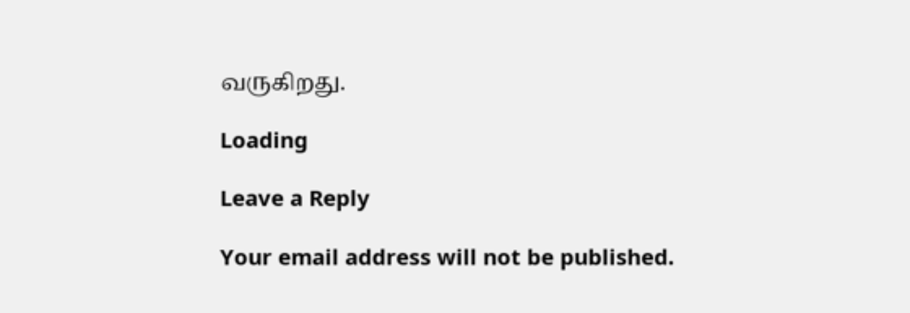வருகிறது.

Loading

Leave a Reply

Your email address will not be published.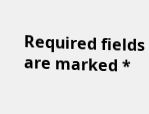Required fields are marked *